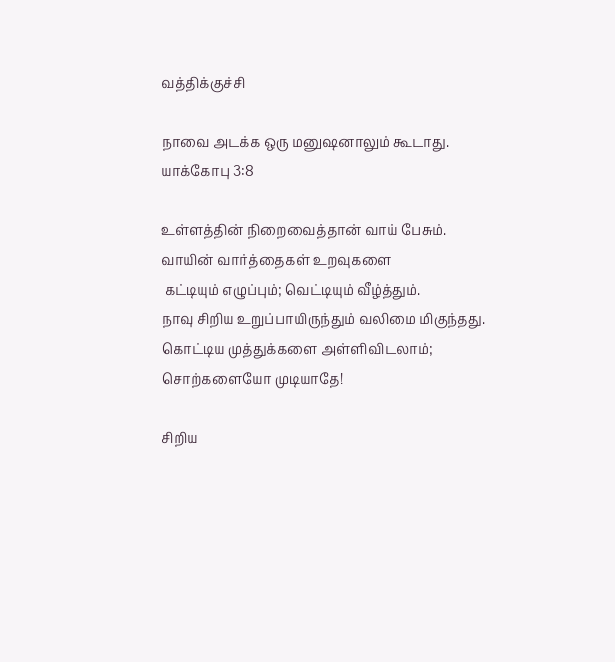வத்திக்குச்சி

நாவை அடக்க ஒரு மனுஷனாலும் கூடாது.
யாக்கோபு 3:8

உள்ளத்தின் நிறைவைத்தான் வாய் பேசும்.
வாயின் வார்த்தைகள் உறவுகளை
 கட்டியும் எழுப்பும்; வெட்டியும் வீழ்த்தும்.
நாவு சிறிய உறுப்பாயிருந்தும் வலிமை மிகுந்தது.
கொட்டிய முத்துக்களை அள்ளிவிடலாம்;
சொற்களையோ முடியாதே!

சிறிய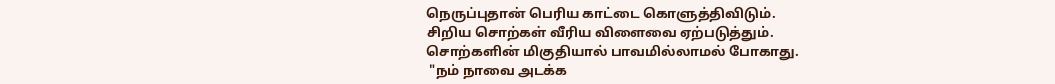நெருப்புதான் பெரிய காட்டை கொளுத்திவிடும்.
சிறிய சொற்கள் வீரிய விளைவை ஏற்படுத்தும்.
சொற்களின் மிகுதியால் பாவமில்லாமல் போகாது.
 "நம் நாவை அடக்க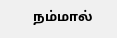நம்மால்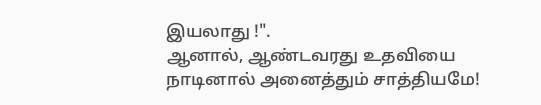இயலாது !".
ஆனால், ஆண்டவரது உதவியை நாடினால் அனைத்தும் சாத்தியமே!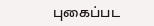புகைப்பட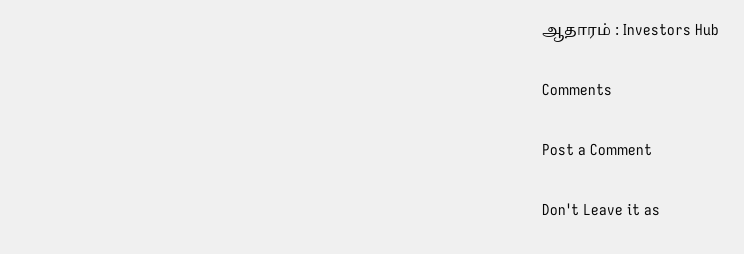ஆதாரம் : Investors Hub

Comments

Post a Comment

Don't Leave it as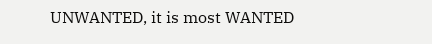UNWANTED, it is most WANTED